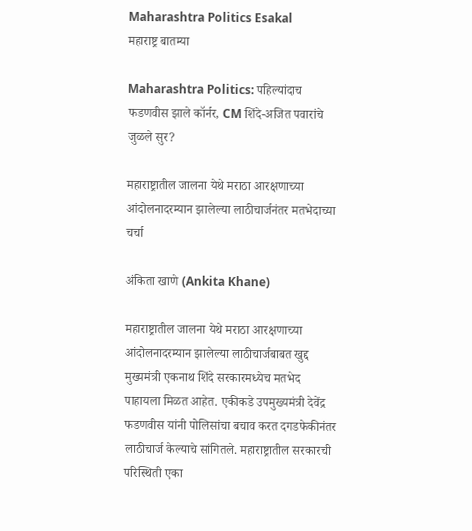Maharashtra Politics Esakal
महाराष्ट्र बातम्या

Maharashtra Politics: पहिल्यांदाच फडणवीस झाले कॉर्नर, CM शिंदे-अजित पवारांचे जुळले सुर?

महाराष्ट्रातील जालना येथे मराठा आरक्षणाच्या आंदोलनादरम्यान झालेल्या लाठीचार्जनंतर मतभेदाच्या चर्चा

अंकिता खाणे (Ankita Khane)

महाराष्ट्रातील जालना येथे मराठा आरक्षणाच्या आंदोलनादरम्यान झालेल्या लाठीचार्जबाबत खुद्द मुख्यमंत्री एकनाथ शिंदे सरकारमध्येच मतभेद पाहायला मिळत आहेत. एकीकडे उपमुख्यमंत्री देवेंद्र फडणवीस यांनी पोलिसांचा बचाव करत दगडफेकीनंतर लाठीचार्ज केल्याचे सांगितले. महाराष्ट्रातील सरकारची परिस्थिती एका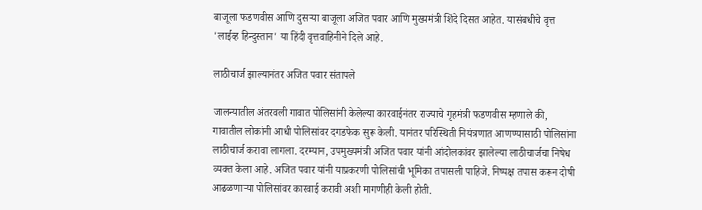बाजूला फडणवीस आणि दुसऱ्या बाजूला अजित पवार आणि मुख्यमंत्री शिंदे दिसत आहेत. यासंबधीचे वृत्त 'लाईव्ह हिन्दुस्तान' या हिंदी वृत्तवाहिनीने दिले आहे.

लाठीचार्ज झाल्यानंतर अजित पवार संतापले

जालन्यातील अंतरवली गावात पोलिसांनी केलेल्या कारवाईनंतर राज्याचे गृहमंत्री फडणवीस म्हणाले की, गावातील लोकांनी आधी पोलिसांवर दगडफेक सुरू केली. यानंतर परिस्थिती नियंत्रणात आणण्यासाठी पोलिसांना लाठीचार्ज करावा लागला. दरम्यान, उपमुख्यमंत्री अजित पवार यांनी आंदोलकांवर झालेल्या लाठीचार्जचा निषेध व्यक्त केला आहे. अजित पवार यांनी याप्रकरणी पोलिसांची भूमिका तपासली पाहिजे. निष्पक्ष तपास करून दोषी आढळणाऱ्या पोलिसांवर कारवाई करावी अशी मागणीही केली होती.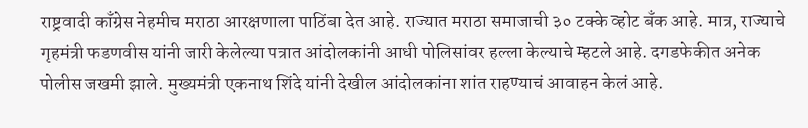राष्ट्रवादी काँग्रेस नेहमीच मराठा आरक्षणाला पाठिंबा देत आहे. राज्यात मराठा समाजाची ३० टक्के व्होट बँक आहे. मात्र, राज्याचे गृहमंत्री फडणवीस यांनी जारी केलेल्या पत्रात आंदोलकांनी आधी पोलिसांवर हल्ला केल्याचे म्हटले आहे. दगडफेकीत अनेक पोलीस जखमी झाले. मुख्यमंत्री एकनाथ शिंदे यांनी देखील आंदोलकांना शांत राहण्याचं आवाहन केलं आहे.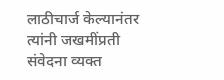लाठीचार्ज केल्यानंतर त्यांनी जखमींप्रती संवेदना व्यक्त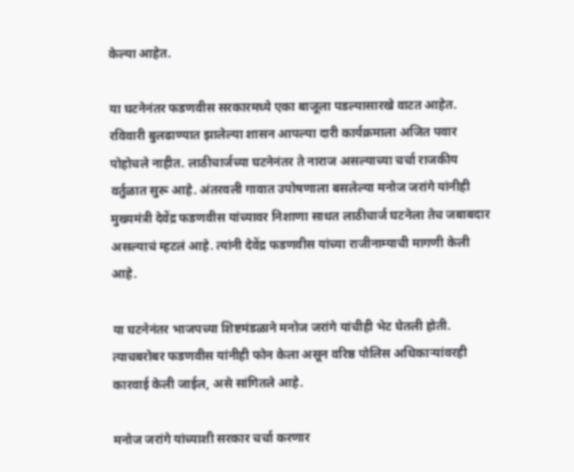केल्या आहेत.

या घटनेनंतर फडणवीस सरकारमध्ये एका बाजूला पडल्यासारखे वाटत आहेत. रविवारी बुलढाण्यात झालेल्या शासन आपल्या दारी कार्यक्रमाला अजित पवार पोहोचले नाहीत. लाठीचार्जच्या घटनेनंतर ते नाराज असल्याच्या चर्चा राजकीय वर्तुळात सुरू आहे. अंतरवली गावात उपोषणाला बसलेल्या मनोज जरांगे यांनीही मुख्यमंत्री देवेंद्र फडणवीस यांच्यावर निशाणा साधत लाठीचार्ज घटनेला तेच जबाबदार असल्याचं म्हटलं आहे. त्यांनी देवेंद्र फडणवीस यांच्या राजीनाम्याची मागणी केली आहे.

या घटनेनंतर भाजपच्या शिष्टमंडळाने मनोज जरांगे यांचीही भेट घेतली होती. त्याचबरोबर फडणवीस यांनीही फोन केला असून वरिष्ठ पोलिस अधिकाऱ्यांवरही कारवाई केली जाईल, असे सांगितले आहे.

मनोज जरांगे यांच्याशी सरकार चर्चा करणार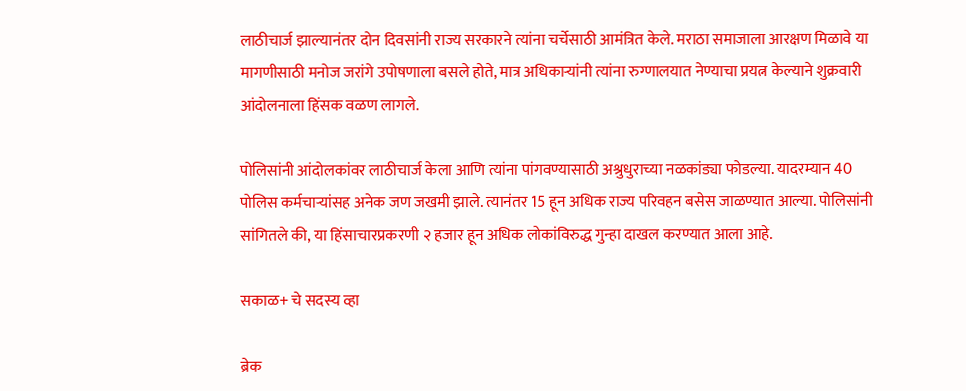लाठीचार्ज झाल्यानंतर दोन दिवसांनी राज्य सरकारने त्यांना चर्चेसाठी आमंत्रित केले. मराठा समाजाला आरक्षण मिळावे या मागणीसाठी मनोज जरांगे उपोषणाला बसले होते, मात्र अधिकाऱ्यांनी त्यांना रुग्णालयात नेण्याचा प्रयत्न केल्याने शुक्रवारी आंदोलनाला हिंसक वळण लागले.

पोलिसांनी आंदोलकांवर लाठीचार्ज केला आणि त्यांना पांगवण्यासाठी अश्रुधुराच्या नळकांड्या फोडल्या. यादरम्यान 40 पोलिस कर्मचार्‍यांसह अनेक जण जखमी झाले. त्यानंतर 15 हून अधिक राज्य परिवहन बसेस जाळण्यात आल्या. पोलिसांनी सांगितले की, या हिंसाचारप्रकरणी २ हजार हून अधिक लोकांविरुद्ध गुन्हा दाखल करण्यात आला आहे.

सकाळ+ चे सदस्य व्हा

ब्रेक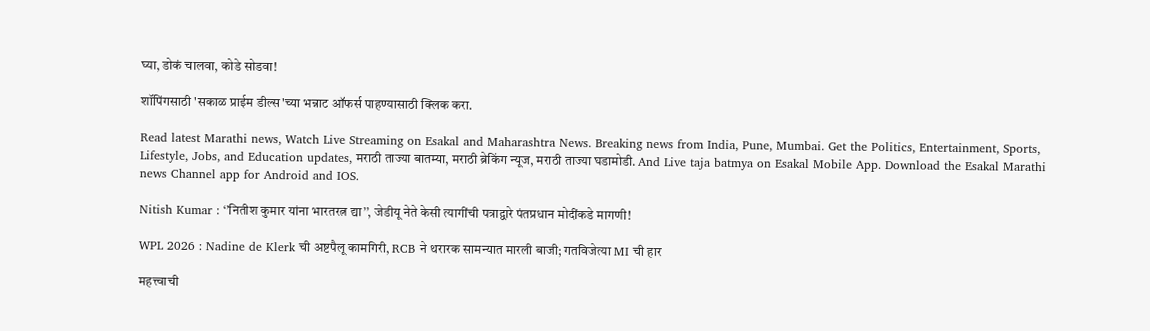घ्या, डोकं चालवा, कोडे सोडवा!

शॉपिंगसाठी 'सकाळ प्राईम डील्स'च्या भन्नाट ऑफर्स पाहण्यासाठी क्लिक करा.

Read latest Marathi news, Watch Live Streaming on Esakal and Maharashtra News. Breaking news from India, Pune, Mumbai. Get the Politics, Entertainment, Sports, Lifestyle, Jobs, and Education updates, मराठी ताज्या बातम्या, मराठी ब्रेकिंग न्यूज, मराठी ताज्या घडामोडी. And Live taja batmya on Esakal Mobile App. Download the Esakal Marathi news Channel app for Android and IOS.

Nitish Kumar : ‘’नितीश कुमार यांना भारतरत्न द्या’’, जेडीयू नेते केसी त्यागींची पत्राद्वारे पंतप्रधान मोदींकडे मागणी!

WPL 2026 : Nadine de Klerk ची अष्टपैलू कामगिरी, RCB ने थरारक सामन्यात मारली बाजी; गतविजेत्या MI ची हार

महत्त्वाची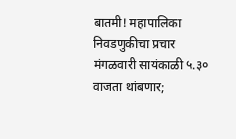बातमी! महापालिका निवडणुकीचा प्रचार मंगळवारी सायंकाळी ५.३० वाजता थांबणार;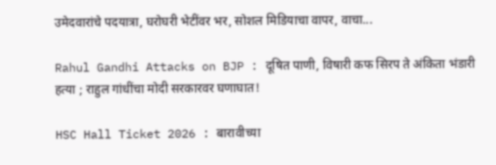उमेदवारांचे पदयात्रा, घरोघरी भेटींवर भर, सोशल मिडियाचा वापर, वाचा...

Rahul Gandhi Attacks on BJP : दूषित पाणी, विषारी कफ सिरप ते अंकिता भंडारी हत्या ; राहुल गांधींचा मोदी सरकारवर घणाघात!

HSC Hall Ticket 2026 : बारावीच्या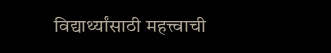विद्यार्थ्यांसाठी महत्त्वाची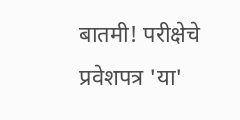बातमी! परीक्षेचे प्रवेशपत्र 'या'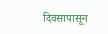दिवसापासून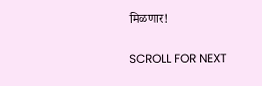मिळणार!

SCROLL FOR NEXT